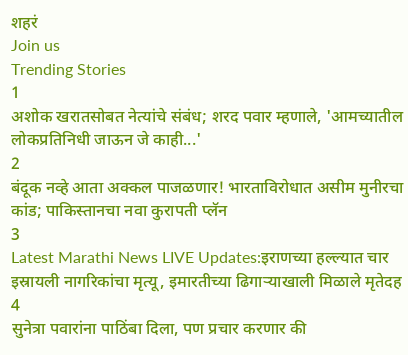शहरं
Join us
Trending Stories
1
अशोक खरातसोबत नेत्यांचे संबंध; शरद पवार म्हणाले, 'आमच्यातील लोकप्रतिनिधी जाऊन जे काही...'
2
बंदूक नव्हे आता अक्कल पाजळणार! भारताविरोधात असीम मुनीरचा कांड; पाकिस्तानचा नवा कुरापती प्लॅन
3
Latest Marathi News LIVE Updates:इराणच्या हल्ल्यात चार इस्रायली नागरिकांचा मृत्यू, इमारतीच्या ढिगाऱ्याखाली मिळाले मृतेदह
4
सुनेत्रा पवारांना पाठिंबा दिला, पण प्रचार करणार की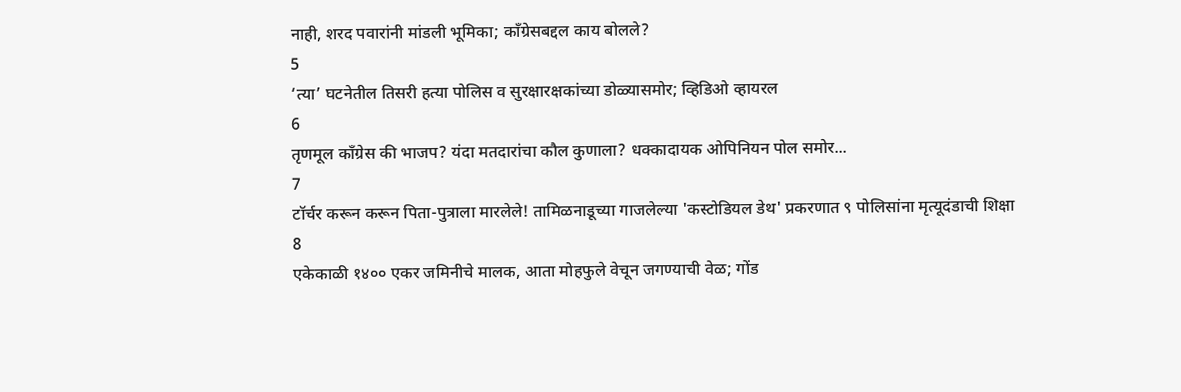नाही, शरद पवारांनी मांडली भूमिका; काँग्रेसबद्दल काय बोलले?
5
‘त्या’ घटनेतील तिसरी हत्या पोलिस व सुरक्षारक्षकांच्या डोळ्यासमोर; व्हिडिओ व्हायरल
6
तृणमूल काँग्रेस की भाजप? यंदा मतदारांचा कौल कुणाला? धक्कादायक ओपिनियन पोल समोर...
7
टॉर्चर करून करून पिता-पुत्राला मारलेले! तामिळनाडूच्या गाजलेल्या 'कस्टोडियल डेथ' प्रकरणात ९ पोलिसांना मृत्यूदंडाची शिक्षा
8
एकेकाळी १४०० एकर जमिनीचे मालक, आता मोहफुले वेचून जगण्याची वेळ; गोंड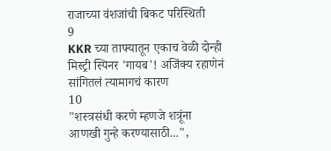राजाच्या वंशजांची बिकट परिस्थिती
9
KKR च्या ताफ्यातून एकाच वेळी दोन्ही मिस्ट्री स्पिनर 'गायब'! अजिंक्य रहाणेनं सांगितलं त्यामागचं कारण
10
"शस्त्रसंधी करणे म्हणजे शत्रूंना आणखी गुन्हे करण्यासाठी...",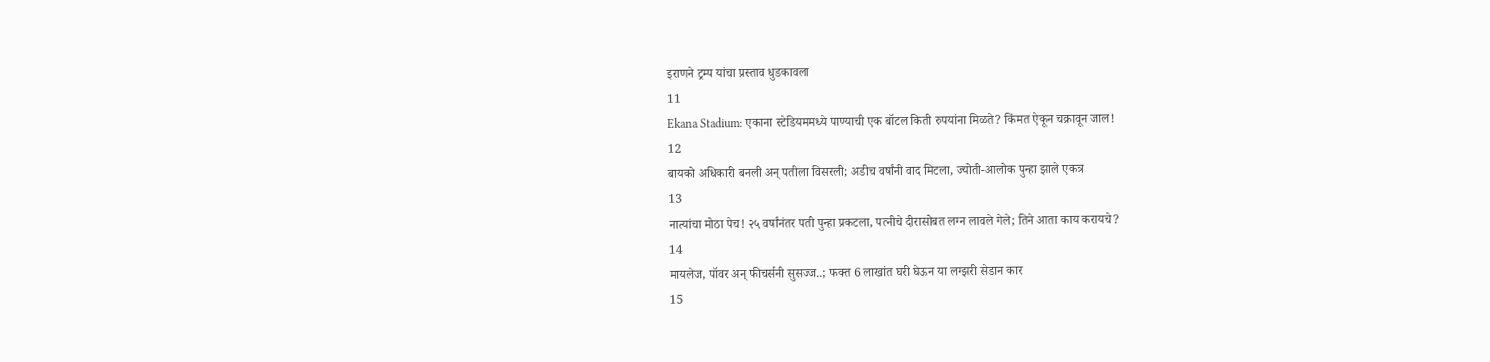इराणने ट्रम्प यांचा प्रस्ताव धुडकावला
11
Ekana Stadium: एकाना स्टेडियममध्ये पाण्याची एक बॉटल किती रुपयांना मिळते? किंमत ऐकून चक्रावून जाल!
12
बायको अधिकारी बनली अन् पतीला विसरली; अडीच वर्षांनी वाद मिटला, ज्योती-आलोक पुन्हा झाले एकत्र
13
नात्यांचा मोठा पेच! २५ वर्षांनंतर पती पुन्हा प्रकटला, पत्नीचे दीरासोबत लग्न लावले गेले; तिने आता काय करायचे?
14
मायलेज, पॉवर अन् फीचर्सनी सुसज्ज..; फक्त 6 लाखांत घरी घेऊन या लग्झरी सेडान कार
15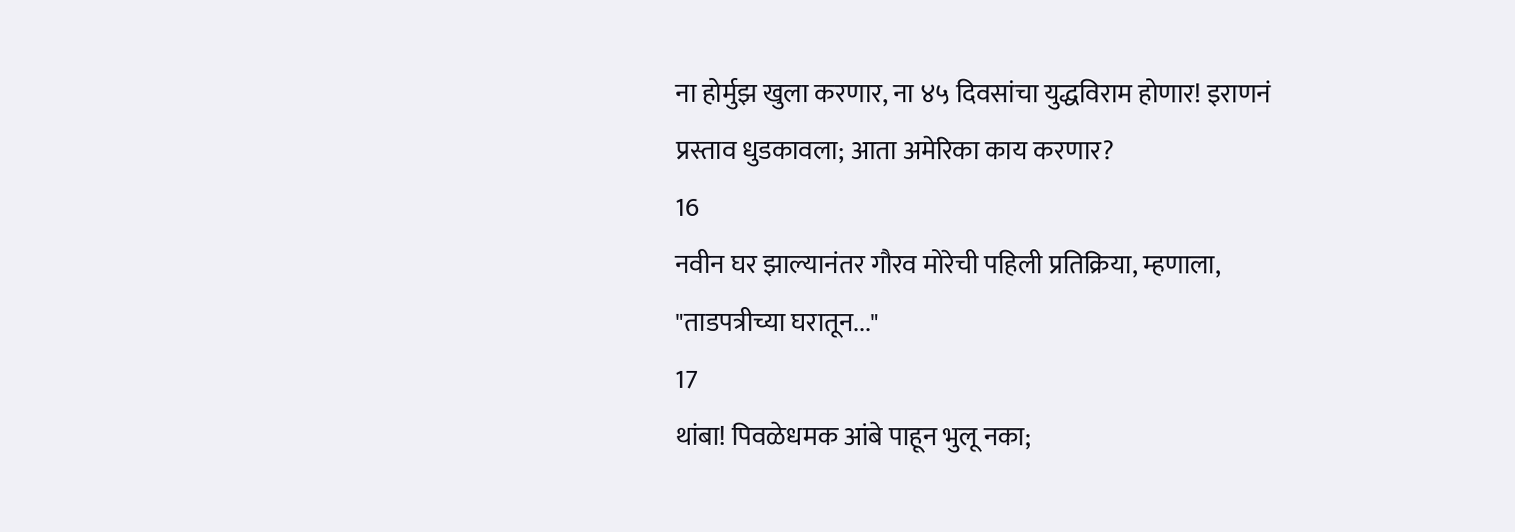ना होर्मुझ खुला करणार, ना ४५ दिवसांचा युद्धविराम होणार! इराणनं प्रस्ताव धुडकावला; आता अमेरिका काय करणार?
16
नवीन घर झाल्यानंतर गौरव मोरेची पहिली प्रतिक्रिया, म्हणाला, "ताडपत्रीच्या घरातून..."
17
थांबा! पिवळेधमक आंबे पाहून भुलू नका;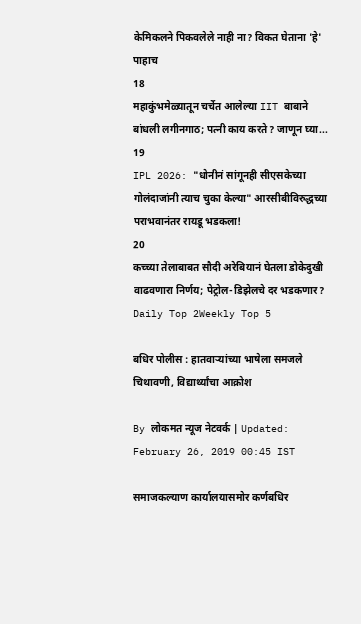केमिकलने पिकवलेले नाही ना? विकत घेताना 'हे' पाहाच
18
महाकुंभमेळ्यातून चर्चेत आलेल्या IIT बाबाने बांधली लगीनगाठ; पत्नी काय करते? जाणून घ्या...
19
IPL 2026: "धोनीनं सांगूनही सीएसकेच्या गोलंदाजांनी त्याच चुका केल्या" आरसीबीविरुद्धच्या पराभवानंतर रायडू भडकला!
20
कच्च्या तेलाबाबत सौदी अरेबियानं घेतला डोकेदुखी वाढवणारा निर्णय; पेट्रोल-डिझेलचे दर भडकणार?
Daily Top 2Weekly Top 5

बधिर पोलीस : हातवाऱ्यांच्या भाषेला समजले चिथावणी, विद्यार्थ्यांचा आक्रोश

By लोकमत न्यूज नेटवर्क | Updated: February 26, 2019 00:45 IST

समाजकल्याण कार्यालयासमोर कर्णबधिर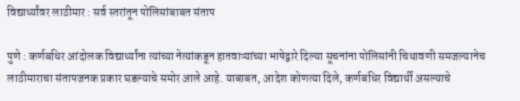विद्यार्थ्यांवर लाठीमार : सर्व स्तरांतून पोलिसांबाबत संताप

पुणे : कर्णबधिर आंदोलक विद्यार्थ्यांना त्यांच्या नेत्यांकडून हातवाऱ्यांच्या भाषेद्वारे दिल्या सूचनांना पोलिसांनी चिथावणी समजल्यानेच लाठीमाराचा संतापजनक प्रकार घडल्याचे समोर आले आहे. याबाबत, आदेश कोणत्या दिले, कर्णबधिर विद्यार्थी असल्याचे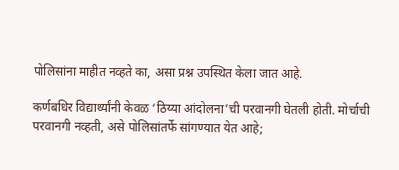पोलिसांना माहीत नव्हते का, असा प्रश्न उपस्थित केला जात आहे.

कर्णबधिर विद्यार्थ्यांनी केवळ ‘ठिय्या आंदोलना’ची परवानगी घेतली होती. मोर्चाची परवानगी नव्हती, असे पोलिसांतर्फे सांगण्यात येत आहे;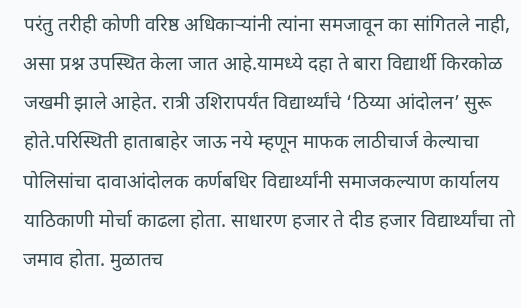परंतु तरीही कोणी वरिष्ठ अधिकाऱ्यांनी त्यांना समजावून का सांगितले नाही, असा प्रश्न उपस्थित केला जात आहे.यामध्ये दहा ते बारा विद्यार्थी किरकोळ जखमी झाले आहेत. रात्री उशिरापर्यंत विद्यार्थ्यांचे ‘ठिय्या आंदोलन’ सुरू होते.परिस्थिती हाताबाहेर जाऊ नये म्हणून माफक लाठीचार्ज केल्याचा पोलिसांचा दावाआंदोलक कर्णबधिर विद्यार्थ्यांनी समाजकल्याण कार्यालय याठिकाणी मोर्चा काढला होता. साधारण हजार ते दीड हजार विद्यार्थ्यांचा तो जमाव होता. मुळातच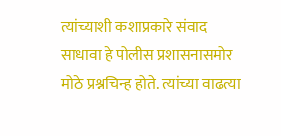त्यांच्याशी कशाप्रकारे संवाद साधावा हे पोलीस प्रशासनासमोर मोठे प्रश्नचिन्ह होते. त्यांच्या वाढत्या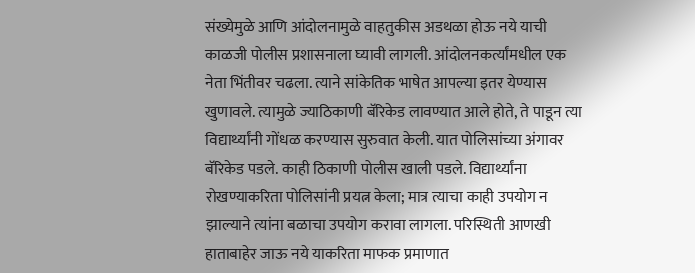संख्येमुळे आणि आंदोलनामुळे वाहतुकीस अडथळा होऊ नये याची काळजी पोलीस प्रशासनाला घ्यावी लागली. आंदोलनकर्त्यांमधील एक नेता भिंतीवर चढला. त्याने सांकेतिक भाषेत आपल्या इतर येण्यास खुणावले. त्यामुळे ज्याठिकाणी बॅरिकेड लावण्यात आले होते, ते पाडून त्या विद्यार्थ्यांनी गोंधळ करण्यास सुरुवात केली. यात पोलिसांच्या अंगावर बॅरिकेड पडले. काही ठिकाणी पोलीस खाली पडले. विद्यार्थ्यांना रोखण्याकरिता पोलिसांनी प्रयत्न केला; मात्र त्याचा काही उपयोग न झाल्याने त्यांना बळाचा उपयोग करावा लागला. परिस्थिती आणखी हाताबाहेर जाऊ नये याकरिता माफक प्रमाणात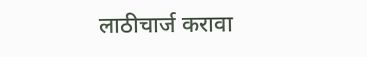लाठीचार्ज करावा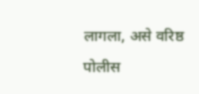लागला, असे वरिष्ठ पोलीस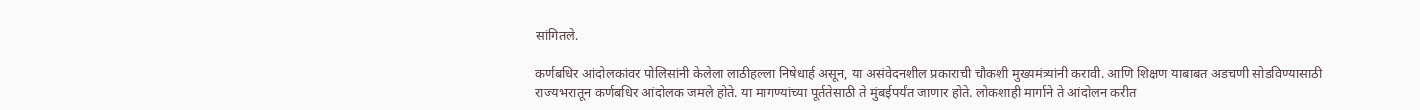सांगितले.

कर्णबधिर आंदोलकांवर पोलिसांनी केलेला लाठीहल्ला निषेधार्ह असून, या असंवेदनशील प्रकाराची चौकशी मुख्यमंत्र्यांनी करावी. आणि शिक्षण याबाबत अडचणी सोडविण्यासाठी राज्यभरातून कर्णबधिर आंदोलक जमले होते. या मागण्यांच्या पूर्ततेसाठी ते मुंबईपर्यंत जाणार होते. लोकशाही मार्गाने ते आंदोलन करीत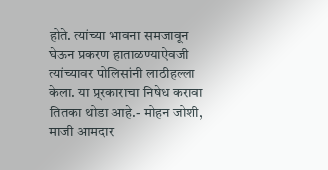होते. त्यांच्या भावना समजावून घेऊन प्रकरण हाताळण्याऐवजी त्यांच्यावर पोलिसांनी लाठीहल्ला केला. या प्र्रकाराचा निषेध करावा तितका थोडा आहे.- मोहन जोशी, माजी आमदार